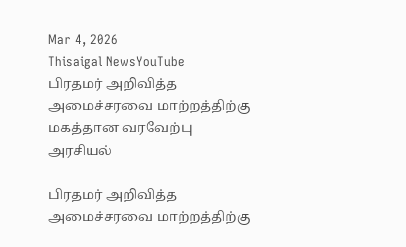Mar 4, 2026
Thisaigal NewsYouTube
பிரதமர் அறிவித்த அமைச்சரவை மாற்றத்திற்கு மகத்தான வரவேற்பு
அரசியல்

பிரதமர் அறிவித்த அமைச்சரவை மாற்றத்திற்கு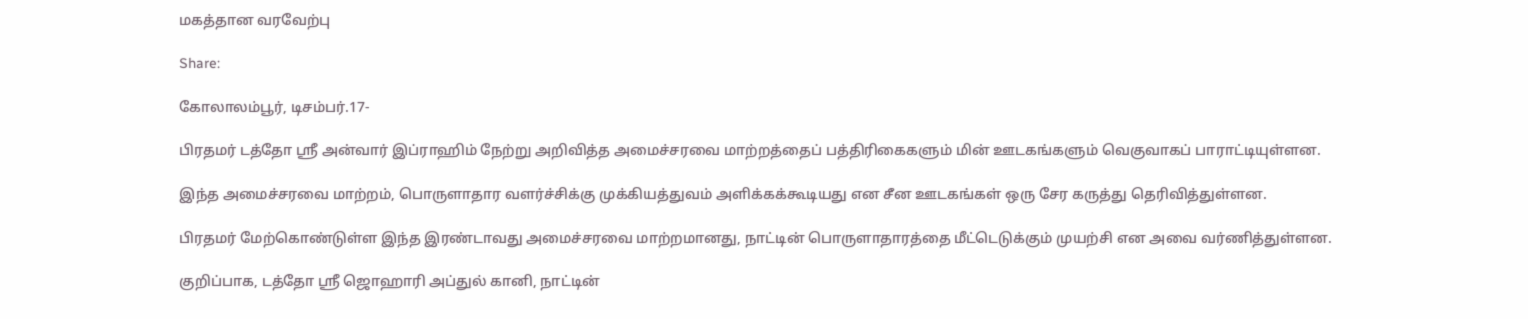மகத்தான வரவேற்பு

Share:

கோலாலம்பூர், டிசம்பர்.17-

பிரதமர் டத்தோ ஶ்ரீ அன்வார் இப்ராஹிம் நேற்று அறிவித்த அமைச்சரவை மாற்றத்தைப் பத்திரிகைகளும் மின் ஊடகங்களும் வெகுவாகப் பாராட்டியுள்ளன.

இந்த அமைச்சரவை மாற்றம், பொருளாதார வளர்ச்சிக்கு முக்கியத்துவம் அளிக்கக்கூடியது என சீன ஊடகங்கள் ஒரு சேர கருத்து தெரிவித்துள்ளன.

பிரதமர் மேற்கொண்டுள்ள இந்த இரண்டாவது அமைச்சரவை மாற்றமானது, நாட்டின் பொருளாதாரத்தை மீட்டெடுக்கும் முயற்சி என அவை வர்ணித்துள்ளன.

குறிப்பாக, டத்தோ ஶ்ரீ ஜொஹாரி அப்துல் கானி, நாட்டின்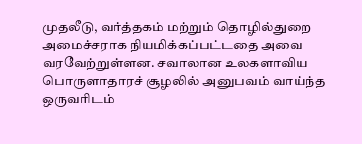முதலீடு, வர்த்தகம் மற்றும் தொழில்துறை அமைச்சராக நியமிக்கப்பட்டதை அவை வரவேற்றுள்ளன. சவாலான உலகளாவிய பொருளாதாரச் சூழலில் அனுபவம் வாய்ந்த ஒருவரிடம்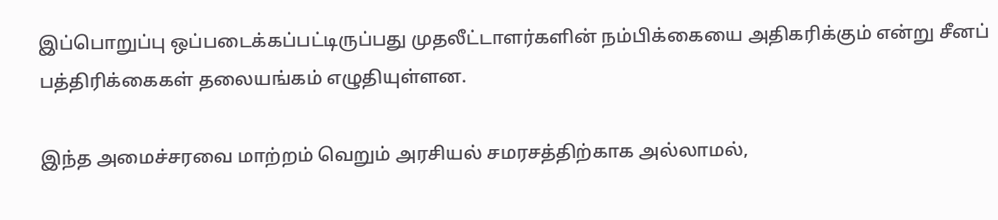இப்பொறுப்பு ஒப்படைக்கப்பட்டிருப்பது முதலீட்டாளர்களின் நம்பிக்கையை அதிகரிக்கும் என்று சீனப் பத்திரிக்கைகள் தலையங்கம் எழுதியுள்ளன.

இந்த அமைச்சரவை மாற்றம் வெறும் அரசியல் சமரசத்திற்காக அல்லாமல்,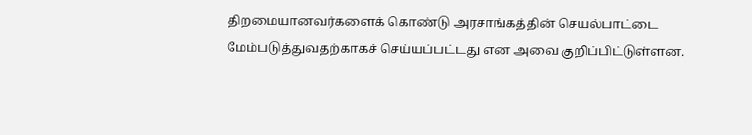திறமையானவர்களைக் கொண்டு அரசாங்கத்தின் செயல்பாட்டை மேம்படுத்துவதற்காகச் செய்யப்பட்டது என அவை குறிப்பிட்டுள்ளன.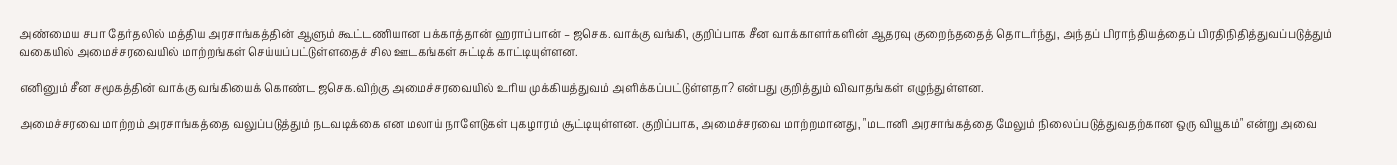அண்மைய சபா தேர்தலில் மத்திய அரசாங்கத்தின் ஆளும் கூட்டணியான பக்காத்தான் ஹராப்பான் – ஜசெக. வாக்கு வங்கி, குறிப்பாக சீன வாக்காளர்களின் ஆதரவு குறைந்ததைத் தொடர்ந்து, அந்தப் பிராந்தியத்தைப் பிரதிநிதித்துவப்படுத்தும் வகையில் அமைச்சரவையில் மாற்றங்கள் செய்யப்பட்டுள்ளதைச் சில ஊடகங்கள் சுட்டிக் காட்டியுள்ளன.

எனினும் சீன சமூகத்தின் வாக்கு வங்கியைக் கொண்ட ஜசெக.விற்கு அமைச்சரவையில் உரிய முக்கியத்துவம் அளிக்கப்பட்டுள்ளதா? என்பது குறித்தும் விவாதங்கள் எழுந்துள்ளன.

அமைச்சரவை மாற்றம் அரசாங்கத்தை வலுப்படுத்தும் நடவடிக்கை என மலாய் நாளேடுகள் புகழாரம் சூட்டியுள்ளன. குறிப்பாக, அமைச்சரவை மாற்றமானது, "மடானி அரசாங்கத்தை மேலும் நிலைப்படுத்துவதற்கான ஒரு வியூகம்" என்று அவை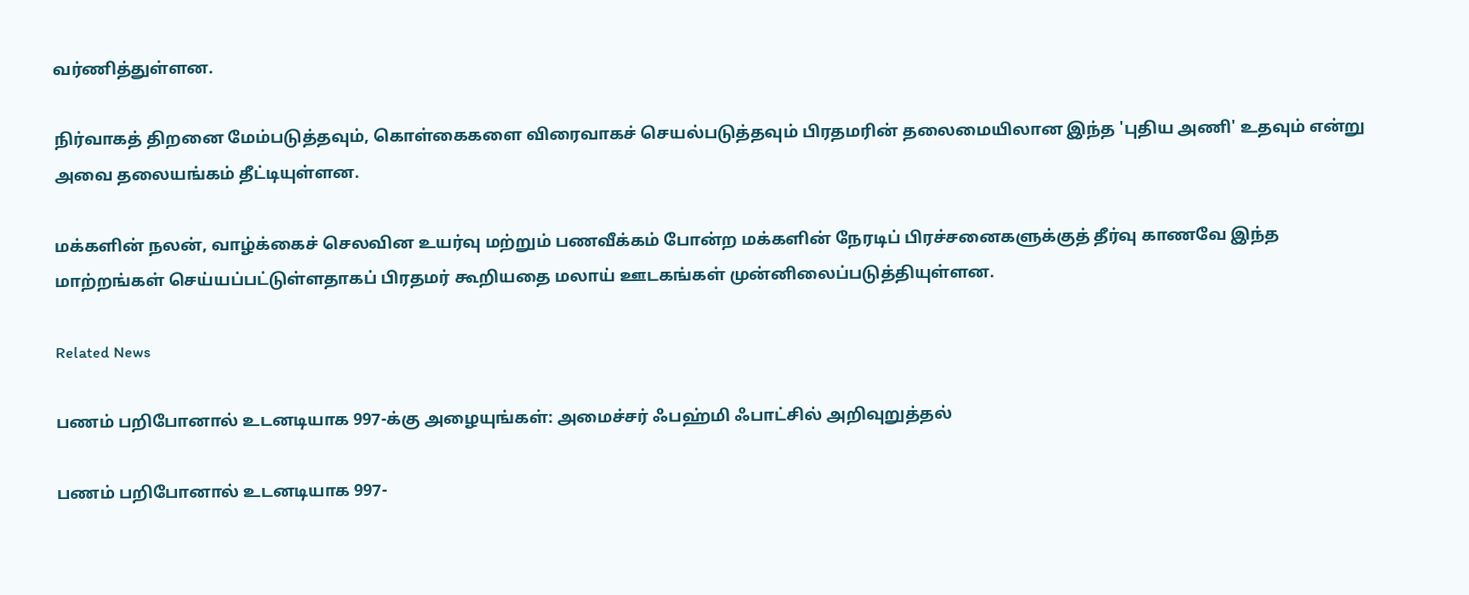வர்ணித்துள்ளன.

நிர்வாகத் திறனை மேம்படுத்தவும், கொள்கைகளை விரைவாகச் செயல்படுத்தவும் பிரதமரின் தலைமையிலான இந்த 'புதிய அணி' உதவும் என்று அவை தலையங்கம் தீட்டியுள்ளன.

மக்களின் நலன், வாழ்க்கைச் செலவின உயர்வு மற்றும் பணவீக்கம் போன்ற மக்களின் நேரடிப் பிரச்சனைகளுக்குத் தீர்வு காணவே இந்த மாற்றங்கள் செய்யப்பட்டுள்ளதாகப் பிரதமர் கூறியதை மலாய் ஊடகங்கள் முன்னிலைப்படுத்தியுள்ளன.

Related News

பணம் பறிபோனால் உடனடியாக 997-க்கு அழையுங்கள்: அமைச்சர் ஃபஹ்மி ஃபாட்சில் அறிவுறுத்தல்

பணம் பறிபோனால் உடனடியாக 997-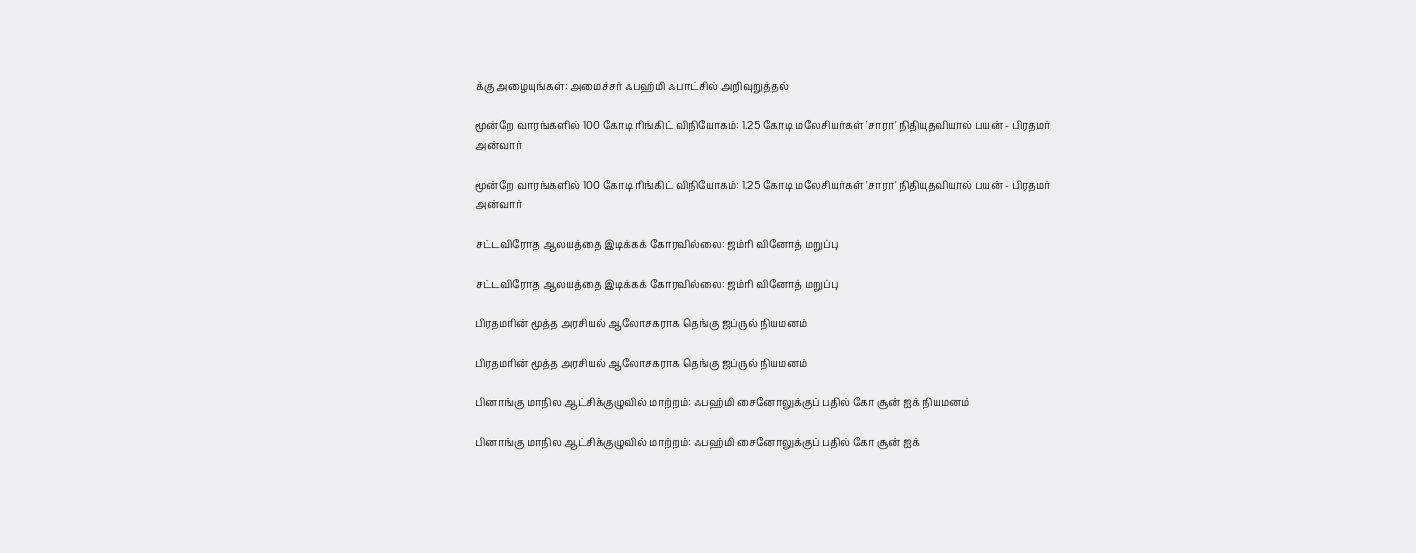க்கு அழையுங்கள்: அமைச்சர் ஃபஹ்மி ஃபாட்சில் அறிவுறுத்தல்

மூன்றே வாரங்களில் 100 கோடி ரிங்கிட் விநியோகம்: 1.25 கோடி மலேசியர்கள் 'சாரா' நிதியுதவியால் பயன் - பிரதமர் அன்வார்

மூன்றே வாரங்களில் 100 கோடி ரிங்கிட் விநியோகம்: 1.25 கோடி மலேசியர்கள் 'சாரா' நிதியுதவியால் பயன் - பிரதமர் அன்வார்

சட்டவிரோத ஆலயத்தை இடிக்கக் கோரவில்லை: ஜம்ரி வினோத் மறுப்பு

சட்டவிரோத ஆலயத்தை இடிக்கக் கோரவில்லை: ஜம்ரி வினோத் மறுப்பு

பிரதமரின் மூத்த அரசியல் ஆலோசகராக தெங்கு ஜப்ருல் நியமனம்

பிரதமரின் மூத்த அரசியல் ஆலோசகராக தெங்கு ஜப்ருல் நியமனம்

பினாங்கு மாநில ஆட்சிக்குழுவில் மாற்றம்: ஃபஹ்மி சைனோலுக்குப் பதில் கோ சூன் ஐக் நியமனம்

பினாங்கு மாநில ஆட்சிக்குழுவில் மாற்றம்: ஃபஹ்மி சைனோலுக்குப் பதில் கோ சூன் ஐக்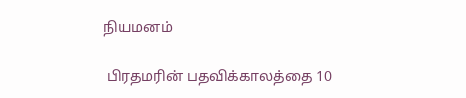நியமனம்

 பிரதமரின் பதவிக்காலத்தை 10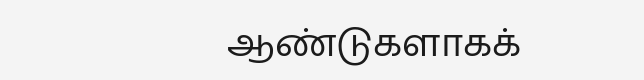ஆண்டுகளாகக்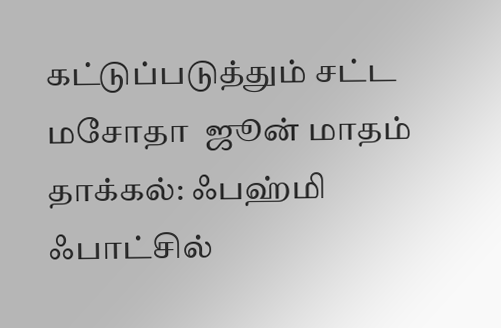கட்டுப்படுத்தும் சட்ட மசோதா  ஜூன் மாதம் தாக்கல்: ஃபஹ்மி ஃபாட்சில்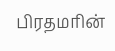பிரதமரின்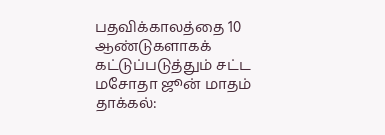பதவிக்காலத்தை 10 ஆண்டுகளாகக் கட்டுப்படுத்தும் சட்ட மசோதா ஜூன் மாதம் தாக்கல்: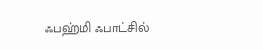ஃபஹ்மி ஃபாட்சில்